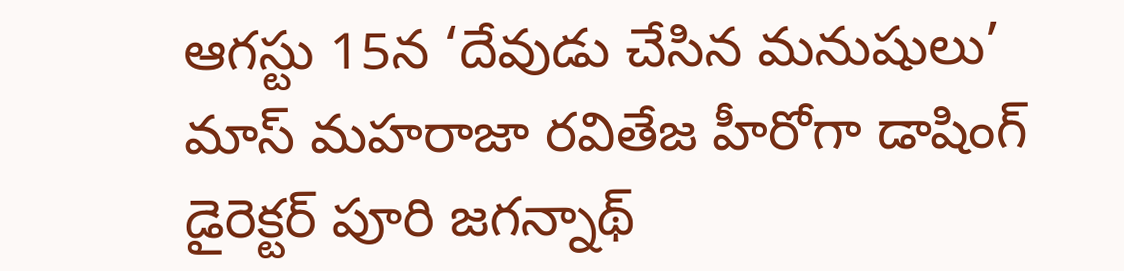ఆగస్టు 15న ‘దేవుడు చేసిన మనుషులు’
మాస్ మహరాజా రవితేజ హీరోగా డాషింగ్ డైరెక్టర్ పూరి జగన్నాథ్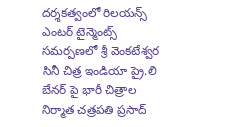దర్శకత్వంలో రిలయన్స్ ఎంటర్ టైన్మెంట్స్ సమర్పణలో శ్రీ వెంకటేశ్వర సినీ చిత్ర ఇండియా ప్రై.లి బేనర్ పై భారీ చిత్రాల నిర్మాత చత్రపతి ప్రసాద్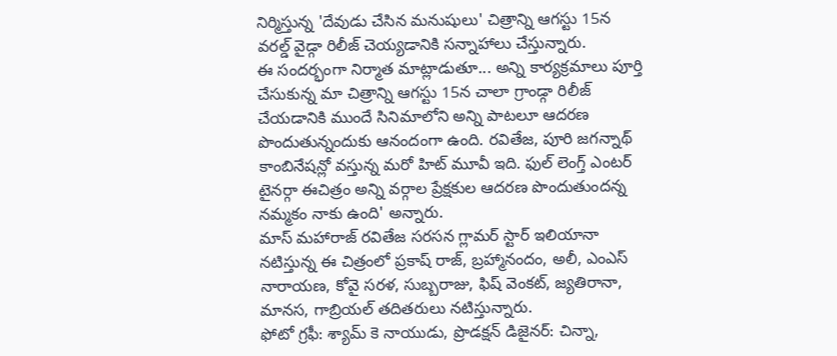నిర్మిస్తున్న 'దేవుడు చేసిన మనుషులు' చిత్రాన్ని ఆగస్టు 15న వరల్డ్ వైడ్గా రిలీజ్ చెయ్యడానికి సన్నాహాలు చేస్తున్నారు.
ఈ సందర్భంగా నిర్మాత మాట్లాడుతూ... అన్ని కార్యక్రమాలు పూర్తి చేసుకున్న మా చిత్రాన్ని ఆగస్టు 15న చాలా గ్రాండ్గా రిలీజ్ చేయడానికి ముందే సినిమాలోని అన్ని పాటలూ ఆదరణ పొందుతున్నందుకు ఆనందంగా ఉంది. రవితేజ, పూరి జగన్నాథ్ కాంబినేషన్లో వస్తున్న మరో హిట్ మూవీ ఇది. ఫుల్ లెంగ్త్ ఎంటర్ టైనర్గా ఈచిత్రం అన్ని వర్గాల ప్రేక్షకుల ఆదరణ పొందుతుందన్న నమ్మకం నాకు ఉంది' అన్నారు.
మాస్ మహారాజ్ రవితేజ సరసన గ్లామర్ స్టార్ ఇలియానా నటిస్తున్న ఈ చిత్రంలో ప్రకాష్ రాజ్, బ్రహ్మానందం, అలీ, ఎంఎస్ నారాయణ, కోవై సరళ, సుబ్బరాజు, ఫిష్ వెంకట్, జ్యతిరానా, మానస, గాబ్రియల్ తదితరులు నటిస్తున్నారు.
ఫోటో గ్రఫీ: శ్యామ్ కె నాయుడు, ప్రొడక్షన్ డిజైనర్: చిన్నా,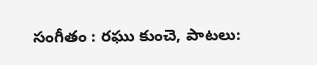సంగీతం : రఘు కుంచె, పాటలు: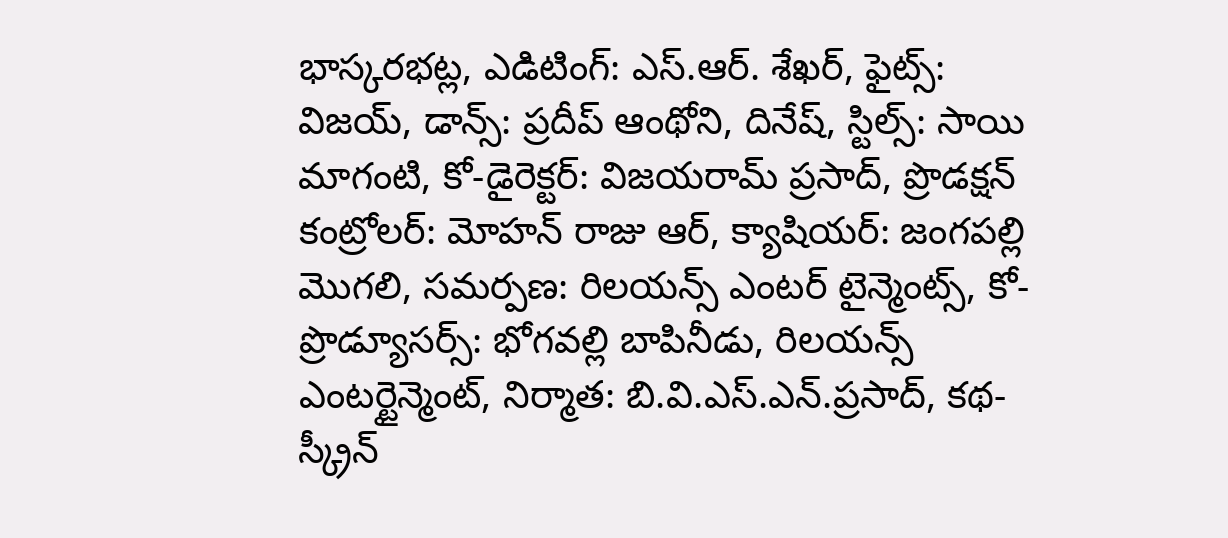భాస్కరభట్ల, ఎడిటింగ్: ఎస్.ఆర్. శేఖర్, ఫైట్స్: విజయ్, డాన్స్: ప్రదీప్ ఆంథోని, దినేష్, స్టిల్స్: సాయి మాగంటి, కో-డైరెక్టర్: విజయరామ్ ప్రసాద్, ప్రొడక్షన్ కంట్రోలర్: మోహన్ రాజు ఆర్, క్యాషియర్: జంగపల్లి మొగలి, సమర్పణ: రిలయన్స్ ఎంటర్ టైన్మెంట్స్, కో-ప్రొడ్యూసర్స్: భోగవల్లి బాపినీడు, రిలయన్స్ ఎంటర్టైన్మెంట్, నిర్మాత: బి.వి.ఎస్.ఎన్.ప్రసాద్, కథ-స్క్రీన్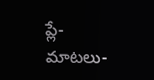ప్లే-మాటలు-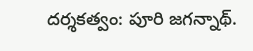దర్శకత్వం: పూరి జగన్నాథ్.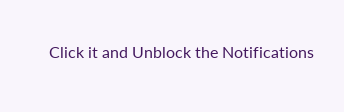Click it and Unblock the Notifications